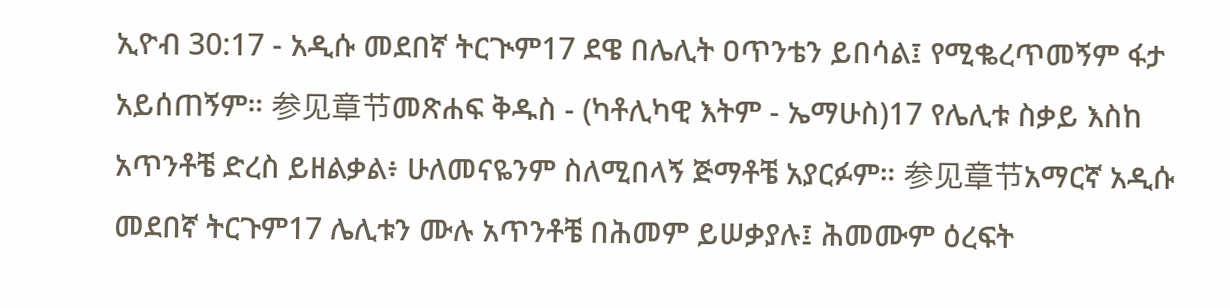ኢዮብ 30:17 - አዲሱ መደበኛ ትርጒም17 ደዌ በሌሊት ዐጥንቴን ይበሳል፤ የሚቈረጥመኝም ፋታ አይሰጠኝም። 参见章节መጽሐፍ ቅዱስ - (ካቶሊካዊ እትም - ኤማሁስ)17 የሌሊቱ ስቃይ እስከ አጥንቶቼ ድረስ ይዘልቃል፥ ሁለመናዬንም ስለሚበላኝ ጅማቶቼ አያርፉም። 参见章节አማርኛ አዲሱ መደበኛ ትርጉም17 ሌሊቱን ሙሉ አጥንቶቼ በሕመም ይሠቃያሉ፤ ሕመሙም ዕረፍት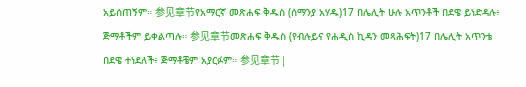አይሰጠኝም። 参见章节የአማርኛ መጽሐፍ ቅዱስ (ሰማንያ አሃዱ)17 በሌሊት ሁሉ አጥንቶች በደዌ ይነድዳሉ፥ ጅማቶችም ይቀልጣሉ። 参见章节መጽሐፍ ቅዱስ (የብሉይና የሐዲስ ኪዳን መጻሕፍት)17 በሌሊት አጥንቴ በደዌ ተነደለች፥ ጅማቶቼም አያርፉም። 参见章节 |